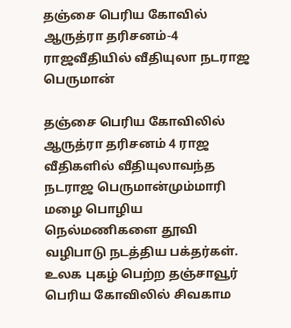தஞ்சை பெரிய கோவில் ஆருத்ரா தரிசனம்-4 ராஜவீதியில் வீதியுலா நடராஜ பெருமான்

தஞ்சை பெரிய கோவிலில் ஆருத்ரா தரிசனம் 4 ராஜ வீதிகளில் வீதியுலாவந்த நடராஜ பெருமான்மும்மாரி மழை பொழிய நெல்மணிகளை தூவி வழிபாடு நடத்திய பக்தர்கள். உலக புகழ் பெற்ற தஞ்சாவூர் பெரிய கோவிலில் சிவகாம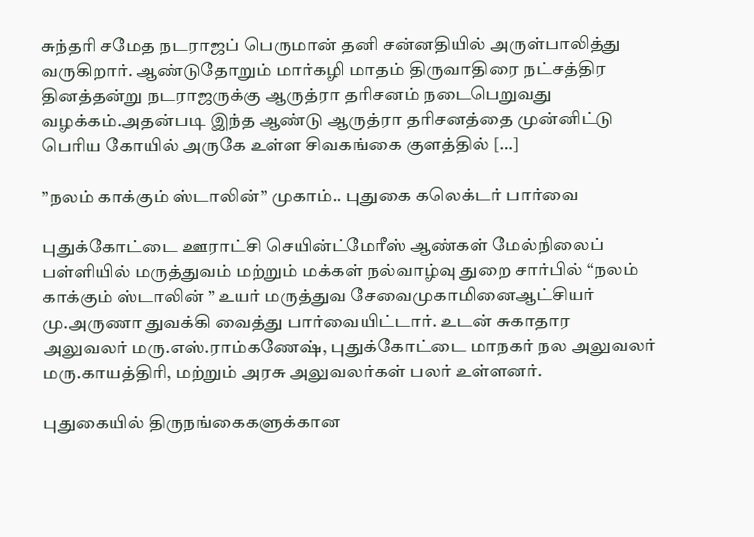சுந்தரி சமேத நடராஜப் பெருமான் தனி சன்னதியில் அருள்பாலித்து வருகிறார். ஆண்டுதோறும் மார்கழி மாதம் திருவாதிரை நட்சத்திர தினத்தன்று நடராஜருக்கு ஆருத்ரா தரிசனம் நடைபெறுவது வழக்கம்.அதன்படி இந்த ஆண்டு ஆருத்ரா தரிசனத்தை முன்னிட்டு பெரிய கோயில் அருகே உள்ள சிவகங்கை குளத்தில் […]

”நலம் காக்கும் ஸ்டாலின்” முகாம்.. புதுகை கலெக்டர் பார்வை

புதுக்கோட்டை ஊராட்சி செயின்ட்மேரீஸ் ஆண்கள் மேல்நிலைப் பள்ளியில் மருத்துவம் மற்றும் மக்கள் நல்வாழ்வு துறை சார்பில் “நலம் காக்கும் ஸ்டாலின் ” உயர் மருத்துவ சேவைமுகாமினைஆட்சியர் மு.அருணா துவக்கி வைத்து பார்வையிட்டார். உடன் சுகாதார அலுவலர் மரு.எஸ்.ராம்கணேஷ், புதுக்கோட்டை மாநகர் நல அலுவலர் மரு.காயத்திரி, மற்றும் அரசு அலுவலர்கள் பலர் உள்ளனர்.

புதுகையில் திருநங்கைகளுக்கான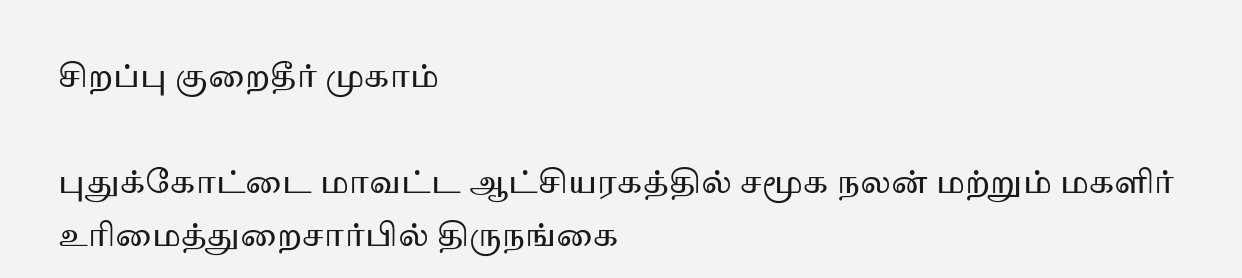சிறப்பு குறைதீர் முகாம்

புதுக்கோட்டை மாவட்ட ஆட்சியரகத்தில் சமூக நலன் மற்றும் மகளிர் உரிமைத்துறைசார்பில் திருநங்கை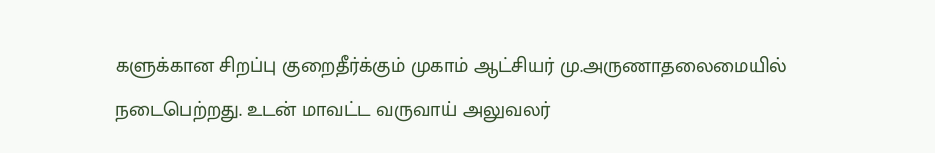களுக்கான சிறப்பு குறைதீர்க்கும் முகாம் ஆட்சியர் மு.அருணாதலைமையில் நடைபெற்றது. உடன் மாவட்ட வருவாய் அலுவலர்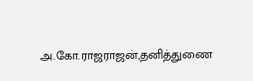அ.கோ.ராஜராஜன்,தனித்துணை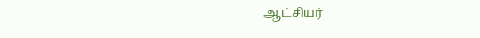ஆட்சியர்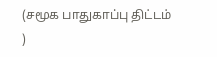(சமூக பாதுகாப்பு திட்டம் )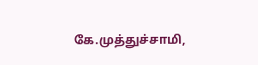கே.முத்துச்சாமி,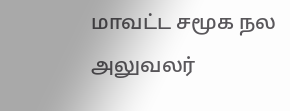மாவட்ட சமூக நல அலுவலர்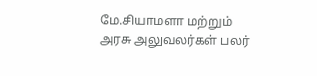மே.சியாமளா மற்றும் அரசு அலுவலர்கள் பலர்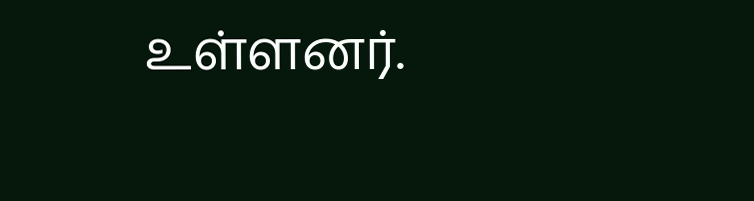உள்ளனர்.